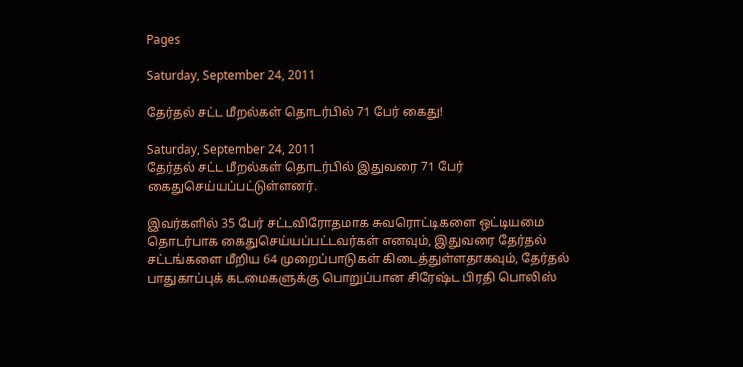Pages

Saturday, September 24, 2011

தேர்தல் சட்ட மீறல்கள் தொடர்பில் 71 பேர் கைது!

Saturday, September 24, 2011
தேர்தல் சட்ட மீறல்கள் தொடர்பில் இதுவரை 71 பேர் கைதுசெய்யப்பட்டுள்ளனர்.

இவர்களில் 35 பேர் சட்டவிரோதமாக சுவரொட்டிகளை ஒட்டியமை தொடர்பாக கைதுசெய்யப்பட்டவர்கள் எனவும், இதுவரை தேர்தல் சட்டங்களை மீறிய 64 முறைப்பாடுகள் கிடைத்துள்ளதாகவும், தேர்தல் பாதுகாப்புக் கடமைகளுக்கு பொறுப்பான சிரேஷ்ட பிரதி பொலிஸ்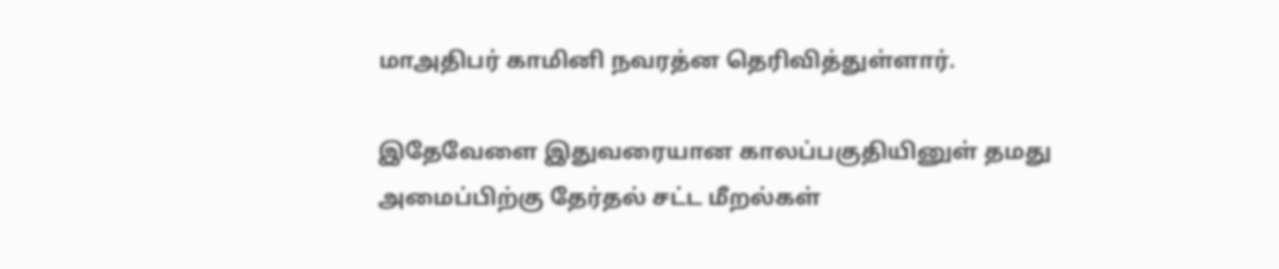மாஅதிபர் காமினி நவரத்ன தெரிவித்துள்ளார்.

இதேவேளை இதுவரையான காலப்பகுதியினுள் தமது அமைப்பிற்கு தேர்தல் சட்ட மீறல்கள்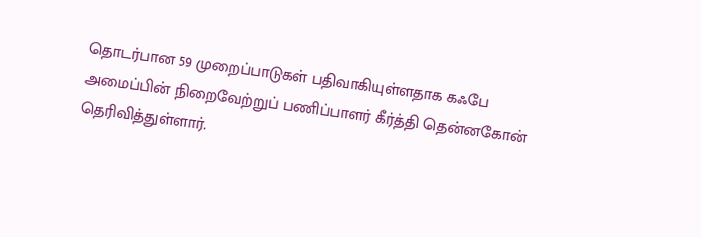தொடர்பான 59 முறைப்பாடுகள் பதிவாகியுள்ளதாக கஃபே அமைப்பின் நிறைவேற்றுப் பணிப்பாளர் கீர்த்தி தென்னகோன் தெரிவித்துள்ளார்.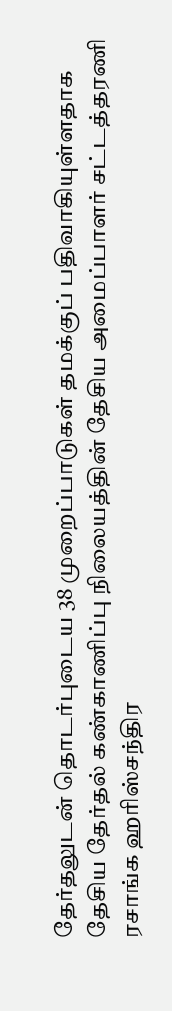தேர்தலுடன் தொடர்புடைய 38 முறைப்பாடுகள் தமக்குப் பதிவாகியுள்ளதாக தேசிய தேர்தல் கண்காணிப்பு நிலையத்தின் தேசிய அமைப்பாளர் சட்டத்தரணி ரசாங்க ஹரிஸ்சந்திர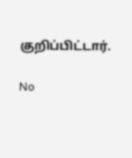குறிப்பிட்டார்.

No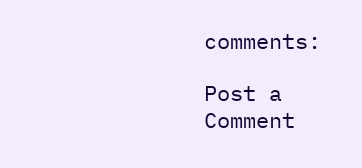comments:

Post a Comment